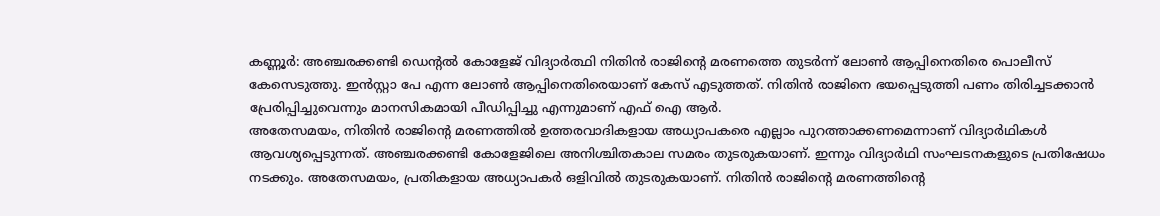കണ്ണൂർ: അഞ്ചരക്കണ്ടി ഡെന്റൽ കോളേജ് വിദ്യാർത്ഥി നിതിൻ രാജിന്റെ മരണത്തെ തുടർന്ന് ലോൺ ആപ്പിനെതിരെ പൊലീസ് കേസെടുത്തു. ഇൻസ്റ്റാ പേ എന്ന ലോൺ ആപ്പിനെതിരെയാണ് കേസ് എടുത്തത്. നിതിൻ രാജിനെ ഭയപ്പെടുത്തി പണം തിരിച്ചടക്കാൻ പ്രേരിപ്പിച്ചുവെന്നും മാനസികമായി പീഡിപ്പിച്ചു എന്നുമാണ് എഫ് ഐ ആർ.
അതേസമയം, നിതിൻ രാജിന്റെ മരണത്തിൽ ഉത്തരവാദികളായ അധ്യാപകരെ എല്ലാം പുറത്താക്കണമെന്നാണ് വിദ്യാർഥികൾ ആവശ്യപ്പെടുന്നത്. അഞ്ചരക്കണ്ടി കോളേജിലെ അനിശ്ചിതകാല സമരം തുടരുകയാണ്. ഇന്നും വിദ്യാർഥി സംഘടനകളുടെ പ്രതിഷേധം നടക്കും. അതേസമയം, പ്രതികളായ അധ്യാപകർ ഒളിവിൽ തുടരുകയാണ്. നിതിൻ രാജിന്റെ മരണത്തിന്റെ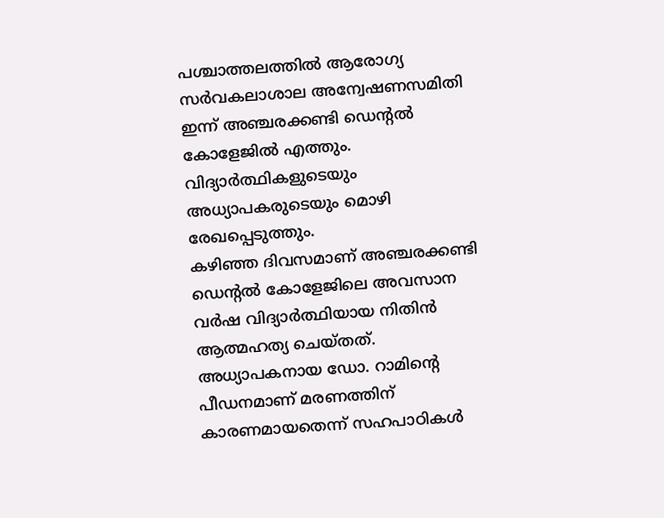പശ്ചാത്തലത്തിൽ ആരോഗ്യ സർവകലാശാല അന്വേഷണസമിതി ഇന്ന് അഞ്ചരക്കണ്ടി ഡെന്റൽ കോളേജിൽ എത്തും. വിദ്യാർത്ഥികളുടെയും അധ്യാപകരുടെയും മൊഴി രേഖപ്പെടുത്തും.
കഴിഞ്ഞ ദിവസമാണ് അഞ്ചരക്കണ്ടി ഡെന്റൽ കോളേജിലെ അവസാന വർഷ വിദ്യാർത്ഥിയായ നിതിൻ ആത്മഹത്യ ചെയ്തത്. അധ്യാപകനായ ഡോ. റാമിൻ്റെ പീഡനമാണ് മരണത്തിന് കാരണമായതെന്ന് സഹപാഠികൾ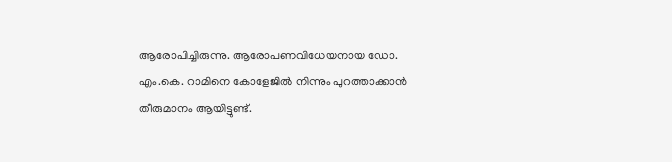ആരോപിച്ചിരുന്നു. ആരോപണവിധേയനായ ഡോ. എം.കെ. റാമിനെ കോളേജിൽ നിന്നും പുറത്താക്കാൻ തീരുമാനം ആയിട്ടുണ്ട്.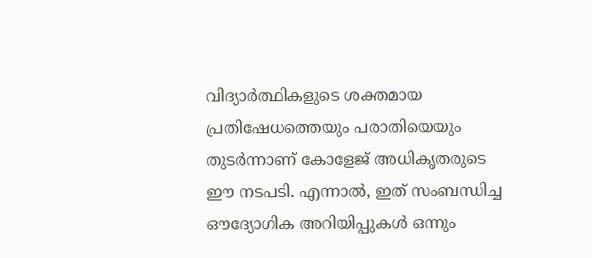വിദ്യാർത്ഥികളുടെ ശക്തമായ പ്രതിഷേധത്തെയും പരാതിയെയും തുടർന്നാണ് കോളേജ് അധികൃതരുടെ ഈ നടപടി. എന്നാൽ, ഇത് സംബന്ധിച്ച ഔദ്യോഗിക അറിയിപ്പുകൾ ഒന്നും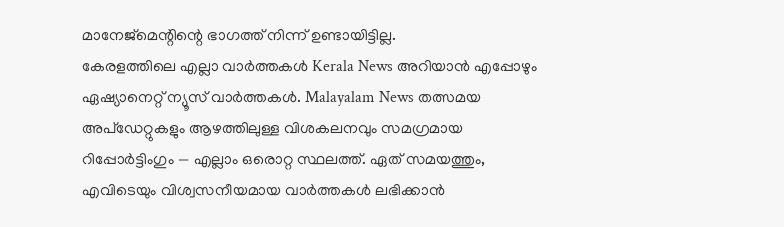മാനേജ്മെന്റിന്റെ ഭാഗത്ത് നിന്ന് ഉണ്ടായിട്ടില്ല.
കേരളത്തിലെ എല്ലാ വാർത്തകൾ Kerala News അറിയാൻ എപ്പോഴും ഏഷ്യാനെറ്റ് ന്യൂസ് വാർത്തകൾ. Malayalam News തത്സമയ അപ്ഡേറ്റുകളും ആഴത്തിലുള്ള വിശകലനവും സമഗ്രമായ റിപ്പോർട്ടിംഗും — എല്ലാം ഒരൊറ്റ സ്ഥലത്ത്. ഏത് സമയത്തും, എവിടെയും വിശ്വസനീയമായ വാർത്തകൾ ലഭിക്കാൻ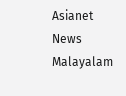Asianet News Malayalam